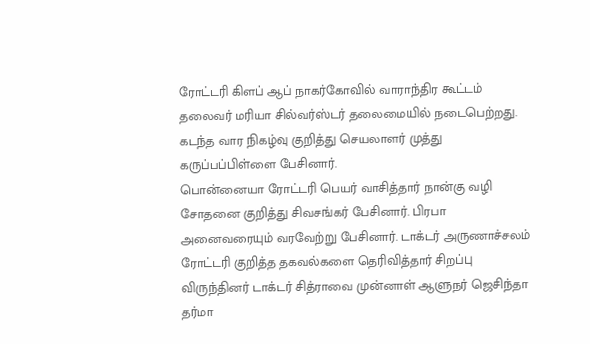ரோட்டரி கிளப் ஆப் நாகர்கோவில் வாராந்திர கூட்டம் தலைவர் மரியா சில்வர்ஸ்டர் தலைமையில் நடைபெற்றது. கடந்த வார நிகழ்வு குறித்து செயலாளர் முத்து கருப்பப்பிள்ளை பேசினார்.
பொன்னையா ரோட்டரி பெயர் வாசித்தார் நான்கு வழி சோதனை குறித்து சிவசங்கர் பேசினார். பிரபா அனைவரையும் வரவேற்று பேசினார். டாக்டர் அருணாச்சலம் ரோட்டரி குறித்த தகவல்களை தெரிவித்தார் சிறப்பு விருந்தினர் டாக்டர் சித்ராவை முன்னாள் ஆளுநர் ஜெசிந்தா தர்மா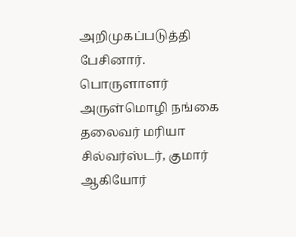அறிமுகப்படுத்தி பேசினார். பொருளாளர் அருள்மொழி நங்கை தலைவர் மரியா சில்வர்ஸ்டர், குமார் ஆகியோர்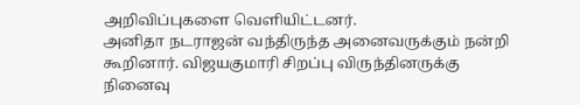அறிவிப்புகளை வெளியிட்டனர்.
அனிதா நடராஜன் வந்திருந்த அனைவருக்கும் நன்றி கூறினார். விஜயகுமாரி சிறப்பு விருந்தினருக்கு நினைவு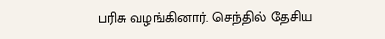பரிசு வழங்கினார். செந்தில் தேசிய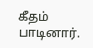கீதம் பாடினார்.